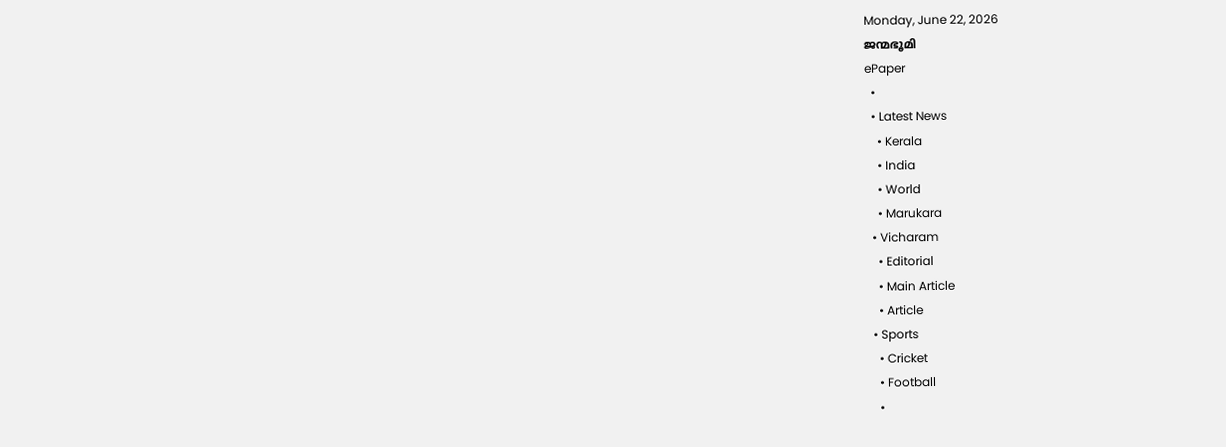Monday, June 22, 2026
ജന്മഭൂമി
ePaper
  •
  • Latest News
    • Kerala
    • India
    • World
    • Marukara
  • Vicharam
    • Editorial
    • Main Article
    • Article
  • Sports
    • Cricket
    • Football
    •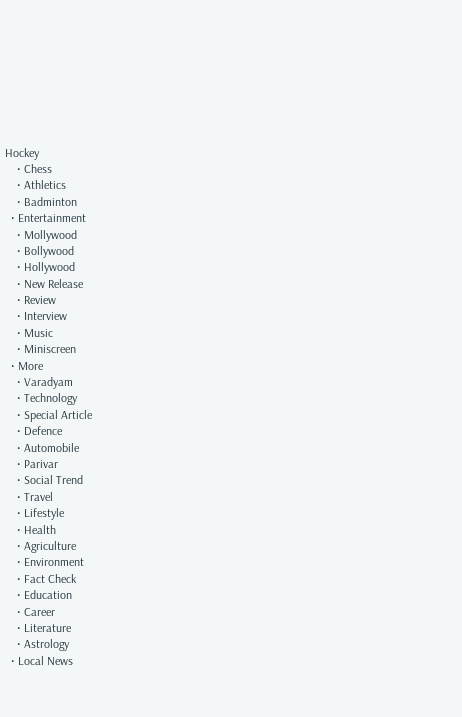Hockey
    • Chess
    • Athletics
    • Badminton
  • Entertainment
    • Mollywood
    • Bollywood
    • Hollywood
    • New Release
    • Review
    • Interview
    • Music
    • Miniscreen
  • More
    • Varadyam
    • Technology
    • Special Article
    • Defence
    • Automobile
    • Parivar
    • Social Trend
    • Travel
    • Lifestyle
    • Health
    • Agriculture
    • Environment
    • Fact Check
    • Education
    • Career
    • Literature
    • Astrology
  • Local News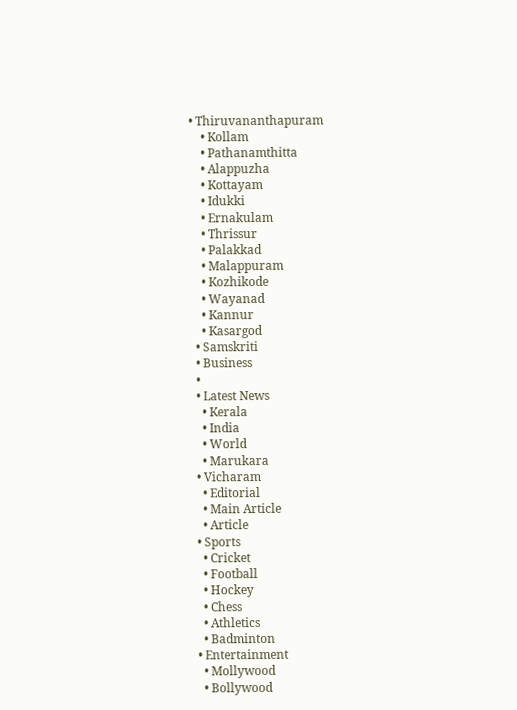• Thiruvananthapuram
    • Kollam
    • Pathanamthitta
    • Alappuzha
    • Kottayam
    • Idukki
    • Ernakulam
    • Thrissur
    • Palakkad
    • Malappuram
    • Kozhikode
    • Wayanad
    • Kannur
    • Kasargod
  • Samskriti
  • Business
  •
  • Latest News
    • Kerala
    • India
    • World
    • Marukara
  • Vicharam
    • Editorial
    • Main Article
    • Article
  • Sports
    • Cricket
    • Football
    • Hockey
    • Chess
    • Athletics
    • Badminton
  • Entertainment
    • Mollywood
    • Bollywood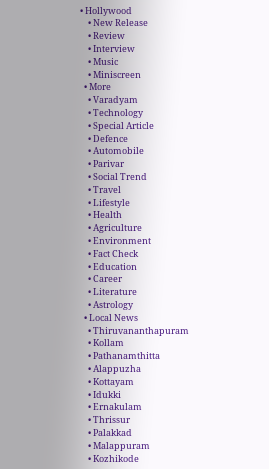• Hollywood
    • New Release
    • Review
    • Interview
    • Music
    • Miniscreen
  • More
    • Varadyam
    • Technology
    • Special Article
    • Defence
    • Automobile
    • Parivar
    • Social Trend
    • Travel
    • Lifestyle
    • Health
    • Agriculture
    • Environment
    • Fact Check
    • Education
    • Career
    • Literature
    • Astrology
  • Local News
    • Thiruvananthapuram
    • Kollam
    • Pathanamthitta
    • Alappuzha
    • Kottayam
    • Idukki
    • Ernakulam
    • Thrissur
    • Palakkad
    • Malappuram
    • Kozhikode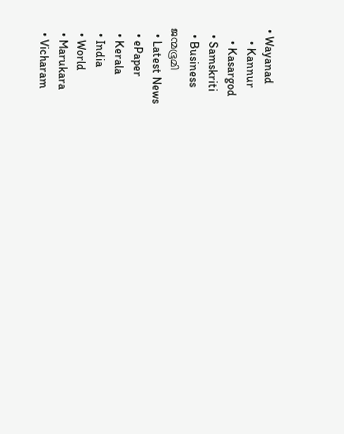• Wayanad
    • Kannur
    • Kasargod
  • Samskriti
  • Business
ജന്മഭൂമി
  • Latest News
  • ePaper
  • Kerala
  • India
  • World
  • Marukara
  • Vicharam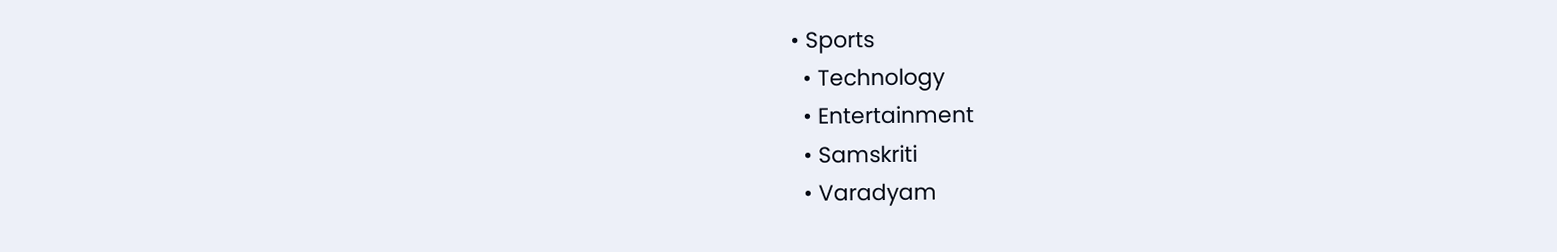• Sports
  • Technology
  • Entertainment
  • Samskriti
  • Varadyam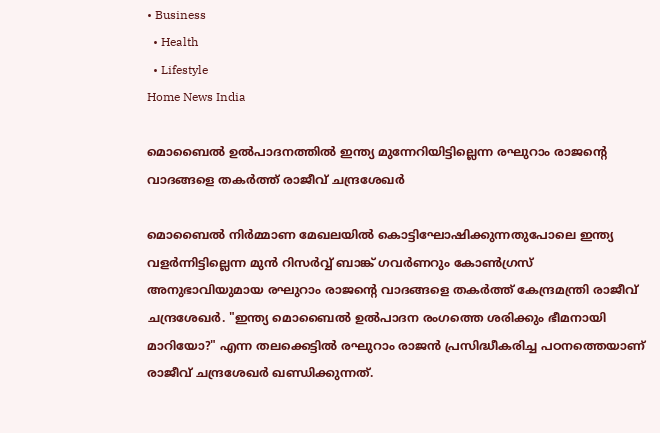• Business
  • Health
  • Lifestyle
Home News India

മൊബൈല്‍ ഉല്‍പാദനത്തില്‍ ഇന്ത്യ മുന്നേറിയിട്ടില്ലെന്ന രഘുറാം രാജന്റെ വാദങ്ങളെ തകര്‍ത്ത് രാജീവ് ചന്ദ്രശേഖര്‍

മൊബൈല്‍ നിര്‍മ്മാണ മേഖലയില്‍ കൊട്ടിഘോഷിക്കുന്നതുപോലെ ഇന്ത്യ വളര്‍ന്നിട്ടില്ലെന്ന മുന്‍ റിസര്‍വ്വ് ബാങ്ക് ഗവര്‍ണറും കോണ്‍ഗ്രസ് അനുഭാവിയുമായ രഘുറാം രാജന്റെ വാദങ്ങളെ തകര്‍ത്ത് കേന്ദ്രമന്ത്രി രാജീവ് ചന്ദ്രശേഖര്‍. "ഇന്ത്യ മൊബൈല്‍ ഉല്‍പാദന രംഗത്തെ ശരിക്കും ഭീമനായി മാറിയോ?" എന്ന തലക്കെട്ടില്‍ രഘുറാം രാജന്‍ പ്രസിദ്ധീകരിച്ച പഠനത്തെയാണ് രാജീവ് ചന്ദ്രശേഖര്‍ ഖണ്ഡിക്കുന്നത്.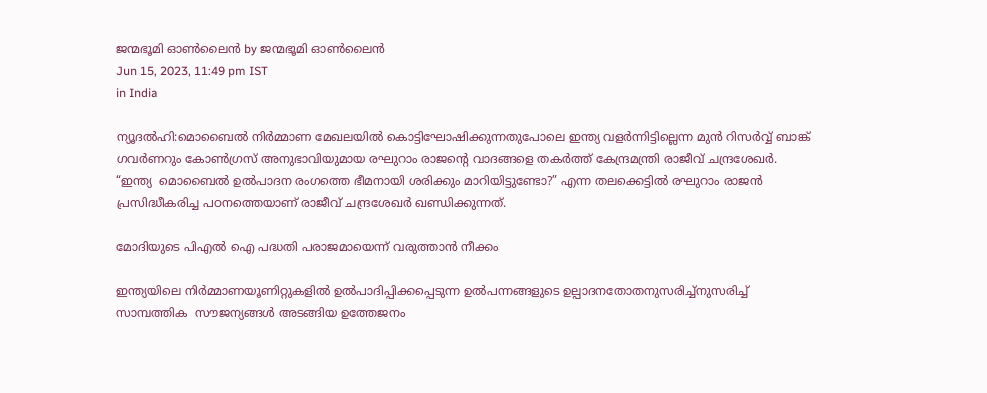ജന്മഭൂമി ഓണ്‍ലൈന്‍ by ജന്മഭൂമി ഓണ്‍ലൈന്‍
Jun 15, 2023, 11:49 pm IST
in India

ന്യൂദല്‍ഹി:മൊബൈല്‍ നിര്‍മ്മാണ മേഖലയില്‍ കൊട്ടിഘോഷിക്കുന്നതുപോലെ ഇന്ത്യ വളര്‍ന്നിട്ടില്ലെന്ന മുന്‍ റിസര്‍വ്വ് ബാങ്ക് ഗവര്‍ണറും കോണ്‍ഗ്രസ് അനുഭാവിയുമായ രഘുറാം രാജന്റെ വാദങ്ങളെ തകര്‍ത്ത് കേന്ദ്രമന്ത്രി രാജീവ് ചന്ദ്രശേഖര്‍.  “ഇന്ത്യ  മൊബൈല്‍ ഉല്‍പാദന രംഗത്തെ ഭീമനായി ശരിക്കും മാറിയിട്ടുണ്ടോ?” എന്ന തലക്കെട്ടില്‍ രഘുറാം രാജന്‍ പ്രസിദ്ധീകരിച്ച പഠനത്തെയാണ് രാജീവ് ചന്ദ്രശേഖര്‍ ഖണ്ഡിക്കുന്നത്.

മോദിയുടെ പിഎല്‍ ഐ പദ്ധതി പരാജമായെന്ന് വരുത്താന്‍ നീക്കം

ഇന്ത്യയിലെ നിര്‍മ്മാണയൂണിറ്റുകളില്‍ ഉല്‍പാദിപ്പിക്കപ്പെടുന്ന ഉല്‍പന്നങ്ങളുടെ ഉല്പാദനതോതനുസരിച്ച്നുസരിച്ച് സാമ്പത്തിക  സൗജന്യങ്ങള്‍ അടങ്ങിയ ഉത്തേജനം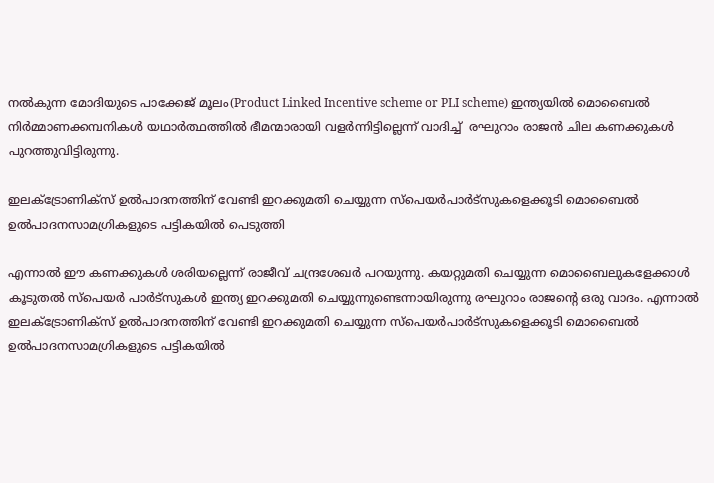നല്‍കുന്ന മോദിയുടെ പാക്കേജ് മൂലം(Product Linked Incentive scheme or PLI scheme) ഇന്ത്യയില്‍ മൊബൈല്‍ നിര്‍മ്മാണക്കമ്പനികള്‍ യഥാര്‍ത്ഥത്തില്‍ ഭീമന്മാരായി വളര്‍ന്നിട്ടില്ലെന്ന് വാദിച്ച്  രഘുറാം രാജന്‍ ചില കണക്കുകള്‍ പുറത്തുവിട്ടിരുന്നു.

ഇലക്ട്രോണിക്സ് ഉല്‍പാദനത്തിന് വേണ്ടി ഇറക്കുമതി ചെയ്യുന്ന സ്പെയര്‍പാര്‍ട്സുകളെക്കൂടി മൊബൈല്‍ ഉല്‍പാദനസാമഗ്രികളുടെ പട്ടികയില്‍ പെടുത്തി

എന്നാല്‍ ഈ കണക്കുകള്‍ ശരിയല്ലെന്ന് രാജീവ് ചന്ദ്രശേഖര്‍ പറയുന്നു. കയറ്റുമതി ചെയ്യുന്ന മൊബൈലുകളേക്കാള്‍ കൂടുതല്‍ സ്പെയര്‍ പാര്‍ട്സുകള്‍ ഇന്ത്യ ഇറക്കുമതി ചെയ്യുന്നുണ്ടെന്നായിരുന്നു രഘുറാം രാജന്റെ ഒരു വാദം. എന്നാല്‍ ഇലക്ട്രോണിക്സ് ഉല്‍പാദനത്തിന് വേണ്ടി ഇറക്കുമതി ചെയ്യുന്ന സ്പെയര്‍പാര്‍ട്സുകളെക്കൂടി മൊബൈല്‍ ഉല്‍പാദനസാമഗ്രികളുടെ പട്ടികയില്‍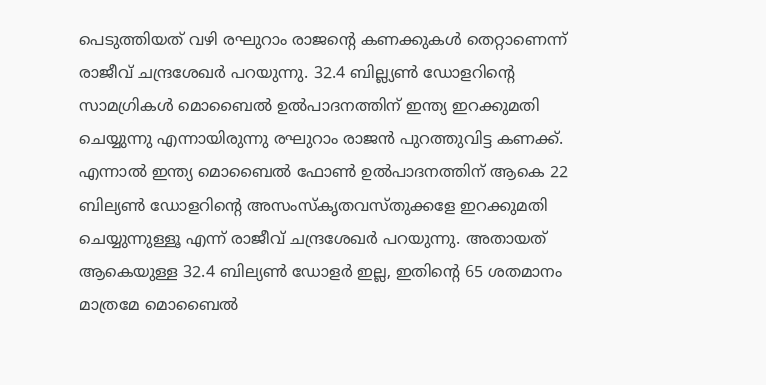പെടുത്തിയത് വഴി രഘുറാം രാജന്റെ കണക്കുകള്‍ തെറ്റാണെന്ന് രാജീവ് ചന്ദ്രശേഖര്‍ പറയുന്നു. 32.4 ബില്ല്യണ്‍ ഡോളറിന്റെ സാമഗ്രികള്‍ മൊബൈല്‍ ഉല്‍പാദനത്തിന് ഇന്ത്യ ഇറക്കുമതി ചെയ്യുന്നു എന്നായിരുന്നു രഘുറാം രാജന്‍ പുറത്തുവിട്ട കണക്ക്. എന്നാല്‍ ഇന്ത്യ മൊബൈല്‍ ഫോണ്‍ ഉല്‍പാദനത്തിന് ആകെ 22 ബില്യണ്‍ ഡോളറിന്റെ അസംസ്കൃതവസ്തുക്കളേ ഇറക്കുമതി ചെയ്യുന്നുള്ളൂ എന്ന് രാജീവ് ചന്ദ്രശേഖര്‍ പറയുന്നു. അതായത് ആകെയുള്ള 32.4 ബില്യണ്‍ ഡോളര്‍ ഇല്ല, ഇതിന്റെ 65 ശതമാനം മാത്രമേ മൊബൈല്‍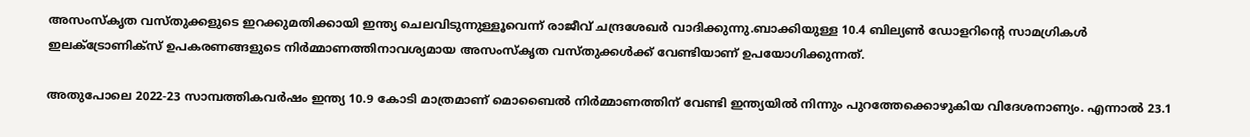അസംസ്കൃത വസ്തുക്കളുടെ ഇറക്കുമതിക്കായി ഇന്ത്യ ചെലവിടുന്നുള്ളൂവെന്ന് രാജീവ് ചന്ദ്രശേഖര്‍ വാദിക്കുന്നു.ബാക്കിയുള്ള 10.4 ബില്യണ്‍ ഡോളറിന്റെ സാമഗ്രികള്‍ ഇലക്ട്രോണിക്സ് ഉപകരണങ്ങളുടെ നിര്‍മ്മാണത്തിനാവശ്യമായ അസംസ്കൃത വസ്തുക്കള്‍ക്ക് വേണ്ടിയാണ് ഉപയോഗിക്കുന്നത്.

അതുപോലെ 2022-23 സാമ്പത്തികവര്‍ഷം ഇന്ത്യ 10.9 കോടി മാത്രമാണ് മൊബൈല്‍ നിര്‍മ്മാണത്തിന് വേണ്ടി ഇന്ത്യയില്‍ നിന്നും പുറത്തേക്കൊഴുകിയ വിദേശനാണ്യം. എന്നാല്‍ 23.1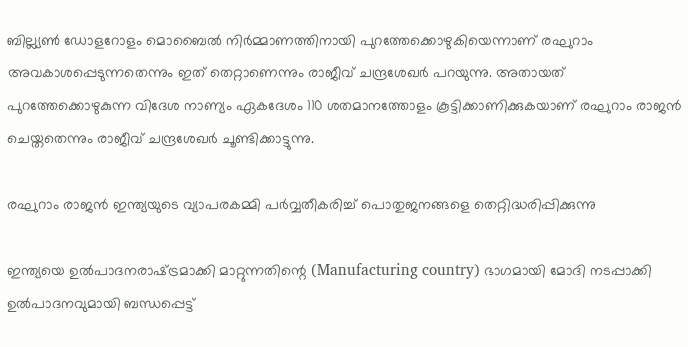ബില്ല്യണ്‍ ഡോളറോളം മൊബൈല്‍ നിര്‍മ്മാണത്തിനായി പുറത്തേക്കൊഴുകിയെന്നാണ് രഘുറാം അവകാശപ്പെടുന്നതെന്നും ഇത് തെറ്റാണെന്നും രാജീവ് ചന്ദ്രശേഖര്‍ പറയുന്നു. അതായത് പുറത്തേക്കൊഴുകുന്ന വിദേശ നാണ്യം ഏകദേശം 110 ശതമാനത്തോളം കൂട്ടിക്കാണിക്കുകയാണ് രഘുറാം രാജന്‍ ചെയ്തതെന്നും രാജീവ് ചന്ദ്രശേഖര്‍ ചൂണ്ടിക്കാട്ടുന്നു.

രഘുറാം രാജന്‍ ഇന്ത്യയുടെ വ്യാപരകമ്മി പര്‍വ്വതീകരിച്ച് പൊതുജനങ്ങളെ തെറ്റിദ്ധരിപ്പിക്കുന്നു

ഇന്ത്യയെ ഉല്‍പാദനരാഷ്‌ട്രമാക്കി മാറ്റുന്നതിന്റെ (Manufacturing country) ഭാഗമായി മോദി നടപ്പാക്കി ഉല്‍പാദനവുമായി ബന്ധപ്പെട്ട്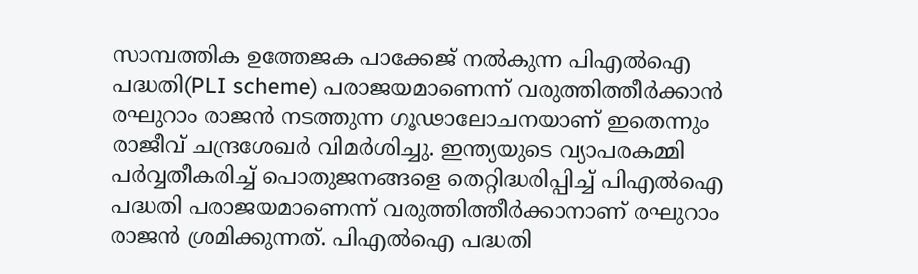സാമ്പത്തിക ഉത്തേജക പാക്കേജ് നല്‍കുന്ന പിഎല്‍ഐ പദ്ധതി(PLI scheme) പരാജയമാണെന്ന് വരുത്തിത്തീര്‍ക്കാന്‍ രഘുറാം രാജന്‍ നടത്തുന്ന ഗൂഢാലോചനയാണ് ഇതെന്നും രാജീവ് ചന്ദ്രശേഖര്‍ വിമര്‍ശിച്ചു. ഇന്ത്യയുടെ വ്യാപരകമ്മി പര്‍വ്വതീകരിച്ച് പൊതുജനങ്ങളെ തെറ്റിദ്ധരിപ്പിച്ച് പിഎല്‍ഐ പദ്ധതി പരാജയമാണെന്ന് വരുത്തിത്തീര്‍ക്കാനാണ് രഘുറാം രാജന്‍ ശ്രമിക്കുന്നത്. പിഎല്‍ഐ പദ്ധതി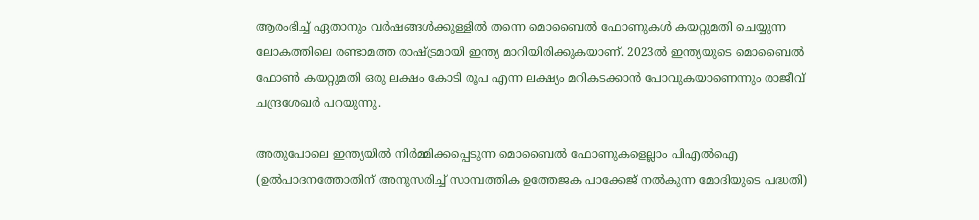ആരംഭിച്ച് ഏതാനും വര്‍ഷങ്ങള്‍ക്കുള്ളില്‍ തന്നെ മൊബൈല്‍ ഫോണുകള്‍ കയറ്റുമതി ചെയ്യുന്ന ലോകത്തിലെ രണ്ടാമത്ത രാഷ്‌ട്രമായി ഇന്ത്യ മാറിയിരിക്കുകയാണ്. 2023ല്‍ ഇന്ത്യയുടെ മൊബൈല്‍ ഫോണ്‍ കയറ്റുമതി ഒരു ലക്ഷം കോടി രൂപ എന്ന ലക്ഷ്യം മറികടക്കാന്‍ പോവുകയാണെന്നും രാജീവ് ചന്ദ്രശേഖര്‍ പറയുന്നു.

അതുപോലെ ഇന്ത്യയില്‍ നിര്‍മ്മിക്കപ്പെടുന്ന മൊബൈല്‍ ഫോണുകളെല്ലാം പിഎല്‍ഐ (ഉല്‍പാദനത്തോതിന് അനുസരിച്ച് സാമ്പത്തിക ഉത്തേജക പാക്കേജ് നല്‍കുന്ന മോദിയുടെ പദ്ധതി)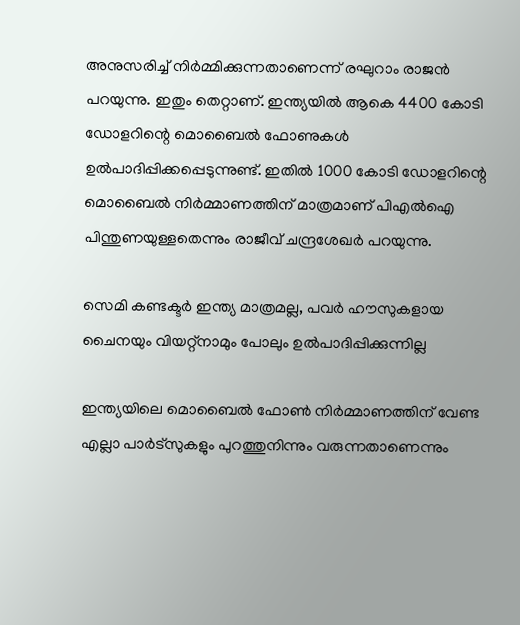അനുസരിച്ച് നിര്‍മ്മിക്കുന്നതാണെന്ന് രഘുറാം രാജന്‍ പറയുന്നു. ഇതും തെറ്റാണ്. ഇന്ത്യയില്‍ ആകെ 4400 കോടി ഡോളറിന്റെ മൊബൈല്‍ ഫോണുകള്‍ ഉല്‍പാദിപ്പിക്കപ്പെടുന്നുണ്ട്. ഇതില്‍ 1000 കോടി ഡോളറിന്റെ മൊബൈല്‍ നിര്‍മ്മാണത്തിന് മാത്രമാണ് പിഎല്‍ഐ പിന്തുണയുള്ളതെന്നും രാജീവ് ചന്ദ്രശേഖര്‍ പറയുന്നു.

സെമി കണ്ടക്ടര്‍ ഇന്ത്യ മാത്രമല്ല, പവര്‍ ഹൗസുകളായ ചൈനയും വിയറ്റ്നാമും പോലും ഉല്‍പാദിപ്പിക്കുന്നില്ല

ഇന്ത്യയിലെ മൊബൈല്‍ ഫോണ്‍ നിര്‍മ്മാണത്തിന് വേണ്ട എല്ലാ പാര്‍ട്സുകളും പുറത്തുനിന്നും വരുന്നതാണെന്നും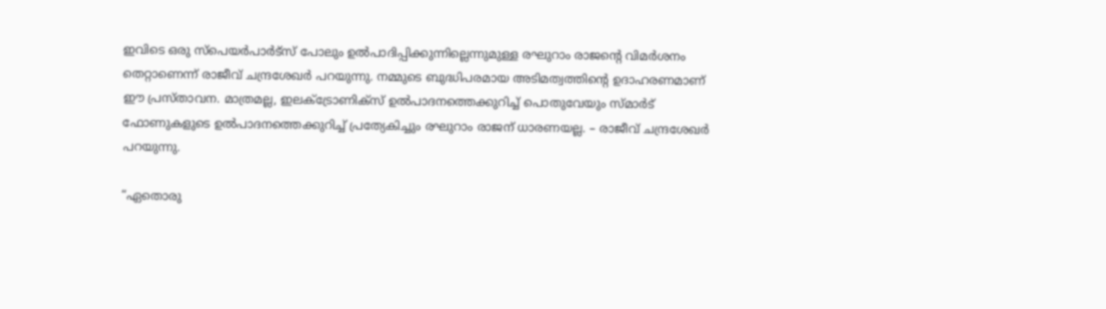ഇവിടെ ഒരു സ്പെയര്‍പാര്‍ട്സ് പോലും ഉല്‍പാദിപ്പിക്കുന്നില്ലെന്നുമുള്ള രഘുറാം രാജന്റെ വിമര്‍ശനം തെറ്റാണെന്ന് രാജീവ് ചന്ദ്രശേഖര്‍ പറയുന്നു. നമ്മുടെ ബുദ്ധിപരമായ അടിമത്വത്തിന്റെ ഉദാഹരണമാണ് ഈ പ്രസ്താവന. മാത്രമല്ല, ഇലക്ട്രോണിക്സ് ഉല്‍പാദനത്തെക്കുറിച്ച് പൊതുവേയും സ്മാര്‍ട് ഫോണുകളുടെ ഉല്‍പാദനത്തെക്കുറിച്ച് പ്രത്യേകിച്ചും രഘുറാം രാജന് ധാരണയല്ല. – രാജീവ് ചന്ദ്രശേഖര്‍ പറയുന്നു.

“ഏതൊരു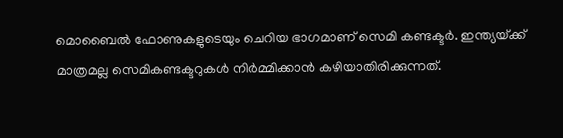മൊബൈല്‍ ഫോണുകളുടെയും ചെറിയ ഭാഗമാണ് സെമി കണ്ടക്ടര്‍. ഇന്ത്യയ്‌ക്ക് മാത്രമല്ല സെമികണ്ടക്ടറുകള്‍ നിര്‍മ്മിക്കാന്‍ കഴിയാതിരിക്കുന്നത്.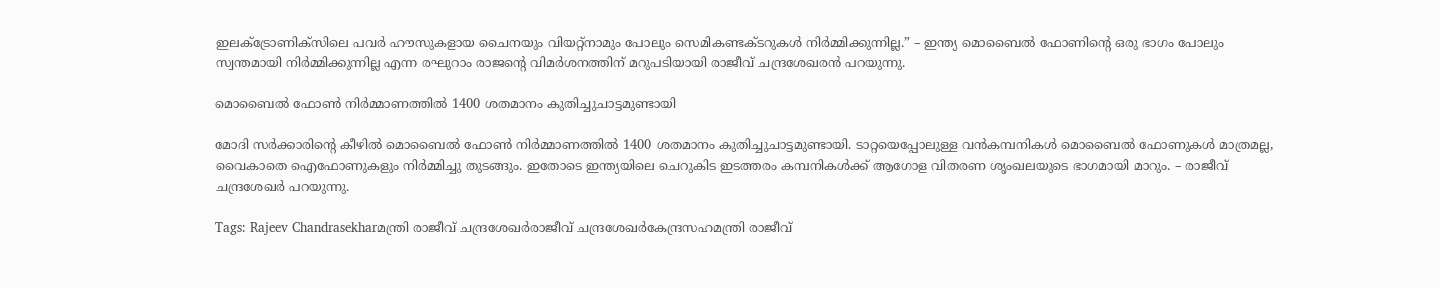ഇലക്ട്രോണിക്സിലെ പവര്‍ ഹൗസുകളായ ചൈനയും വിയറ്റ്നാമും പോലും സെമികണ്ടക്ടറുകള്‍ നിര്‍മ്മിക്കുന്നില്ല.” – ഇന്ത്യ മൊബൈല്‍ ഫോണിന്റെ ഒരു ഭാഗം പോലും സ്വന്തമായി നിര്‍മ്മിക്കുന്നില്ല എന്ന രഘുറാം രാജന്റെ വിമര്‍ശനത്തിന് മറുപടിയായി രാജീവ് ചന്ദ്രശേഖരന്‍ പറയുന്നു.

മൊബൈല്‍ ഫോണ്‍ നിര്‍മ്മാണത്തില്‍ 1400 ശതമാനം കുതിച്ചുചാട്ടമുണ്ടായി

മോദി സര്‍ക്കാരിന്റെ കീഴില്‍ മൊബൈല്‍ ഫോണ്‍ നിര്‍മ്മാണത്തില്‍ 1400 ശതമാനം കുതിച്ചുചാട്ടമുണ്ടായി. ടാറ്റയെപ്പോലുള്ള വന്‍കമ്പനികള്‍ മൊബൈല്‍ ഫോണുകള്‍ മാത്രമല്ല, വൈകാതെ ഐഫോണുകളും നിര്‍മ്മിച്ചു തുടങ്ങും. ഇതോടെ ഇന്ത്യയിലെ ചെറുകിട ഇടത്തരം കമ്പനികള്‍ക്ക് ആഗോള വിതരണ ശൃംഖലയുടെ ഭാഗമായി മാറും. – രാജീവ് ചന്ദ്രശേഖര്‍ പറയുന്നു.

Tags: Rajeev Chandrasekharമന്ത്രി രാജീവ് ചന്ദ്രശേഖര്‍രാജീവ് ചന്ദ്രശേഖര്‍കേന്ദ്രസഹമന്ത്രി രാജീവ്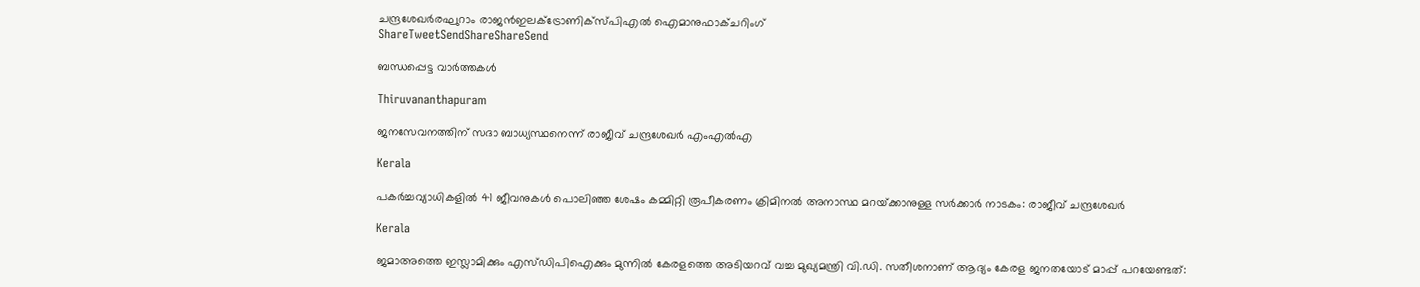ചന്ദ്രശേഖര്‍രഘുറാം രാജന്‍ഇലക്ട്രോണിക്‌സ്പിഎല്‍ ഐമാനുഫാക്ചറിംഗ്
ShareTweetSendShareShareSend

ബന്ധപ്പെട്ട വാര്‍ത്തകള്‍

Thiruvananthapuram

ജനസേവനത്തിന് സദാ ബാധ്യസ്ഥനെന്ന് രാജീവ് ചന്ദ്രശേഖര്‍ എംഎല്‍എ

Kerala

പകര്‍ച്ചവ്യാധികളില്‍ 41 ജീവനുകള്‍ പൊലിഞ്ഞ ശേഷം കമ്മിറ്റി രൂപീകരണം ക്രിമിനല്‍ അനാസ്ഥ മറയ്‌ക്കാനുള്ള സര്‍ക്കാര്‍ നാടകം: രാജീവ് ചന്ദ്രശേഖര്‍

Kerala

ജമാഅത്തെ ഇസ്ലാമിക്കും എസ്‍ഡിപിഐക്കും മുന്നിൽ കേരളത്തെ അടിയറവ് വച്ച മുഖ്യമന്ത്രി വി.ഡി. സതീശനാണ് ആദ്യം കേരള ജനതയോട് മാപ്പ് പറയേണ്ടത്: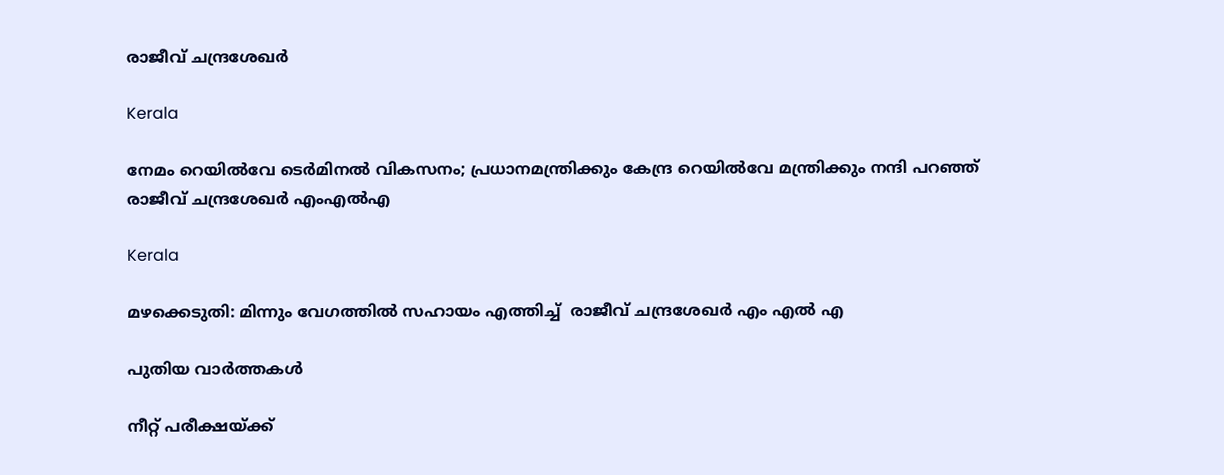രാജീവ് ചന്ദ്രശേഖർ

Kerala

നേമം റെയിൽവേ ടെർമിനൽ വികസനം; പ്രധാനമന്ത്രിക്കും കേന്ദ്ര റെയിൽവേ മന്ത്രിക്കും നന്ദി പറഞ്ഞ് രാജീവ് ചന്ദ്രശേഖർ എംഎൽഎ

Kerala

മഴക്കെടുതി: മിന്നും വേഗത്തിൽ സഹായം എത്തിച്ച്  രാജീവ് ചന്ദ്രശേഖർ എം എൽ എ

പുതിയ വാര്‍ത്തകള്‍

നീറ്റ് പരീക്ഷയ്ക്ക്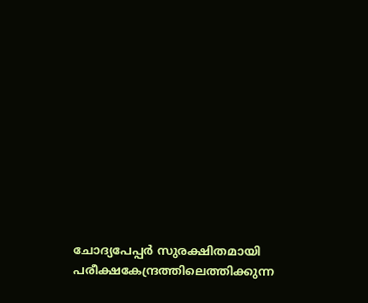ചോദ്യപേപ്പര്‍ സുരക്ഷിതമായി പരീക്ഷകേന്ദ്രത്തിലെത്തിക്കുന്ന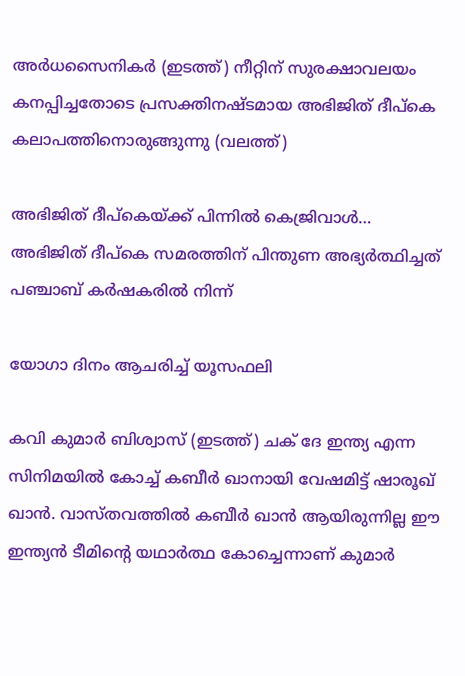അര്‍ധസൈനികര്‍ (ഇടത്ത്) നീറ്റിന് സുരക്ഷാവലയം കനപ്പിച്ചതോടെ പ്രസക്തിനഷ്ടമായ അഭിജിത് ദീപ്കെ കലാപത്തിനൊരുങ്ങുന്നു (വലത്ത്)

അഭിജിത് ദീപ്കെയ്‌ക്ക് പിന്നില്‍ കെജ്രിവാള്‍… അഭിജിത് ദീപ്കെ സമരത്തിന് പിന്തുണ അഭ്യര്‍ത്ഥിച്ചത് പഞ്ചാബ് കര്‍ഷകരില്‍ നിന്ന്

യോഗാ ദിനം ആചരിച്ച് യൂസഫലി

കവി കുമാര്‍ ബിശ്വാസ് (ഇടത്ത്) ചക് ദേ ഇന്ത്യ എന്ന സിനിമയില്‍ കോച്ച് കബീര്‍ ഖാനായി വേഷമിട്ട് ഷാരൂഖ് ഖാന്‍. വാസ്തവത്തില്‍ കബീര്‍ ഖാന്‍ ആയിരുന്നില്ല ഈ ഇന്ത്യന്‍ ടീമിന്‍റെ യഥാര്‍ത്ഥ കോച്ചെന്നാണ് കുമാര്‍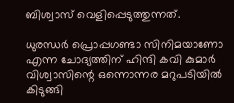ബിശ്വാസ് വെളിപ്പെടുത്തുന്നത്.

ധുരന്ധര്‍ പ്രൊപ്പഗണ്ടാ സിനിമയാണോ എന്ന ചോദ്യത്തിന് ഹിന്ദി കവി കുമാര്‍ വിശ്വാസിന്റെ ഒന്നൊന്നര മറുപടിയില്‍ കിടുങ്ങി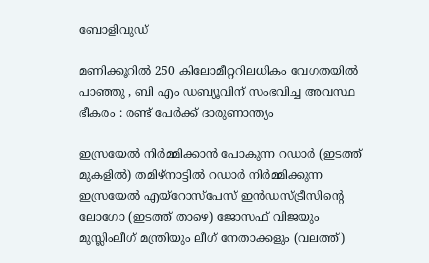ബോളിവുഡ്

മണിക്കൂറിൽ 250 കിലോമീറ്ററിലധികം വേഗതയിൽ പാഞ്ഞു , ബി എം ഡബ്യൂവിന് സംഭവിച്ച അവസ്ഥ ഭീകരം : രണ്ട് പേർക്ക് ദാരുണാന്ത്യം

ഇസ്രയേല്‍ നിര്‍മ്മിക്കാന്‍ പോകുന്ന റഡാര്‍ (ഇടത്ത് മുകളില്‍) തമിഴ്നാട്ടില്‍ റഡാര്‍ നിര്‍മ്മിക്കുന്ന ഇസ്രയേല്‍ എയ്റോസ്പേസ് ഇന്‍ഡസ്ട്രീസിന്‍റെ ലോഗോ (ഇടത്ത് താഴെ) ജോസഫ് വിജയും മുസ്ലിംലീഗ് മന്ത്രിയും ലീഗ് നേതാക്കളും (വലത്ത്)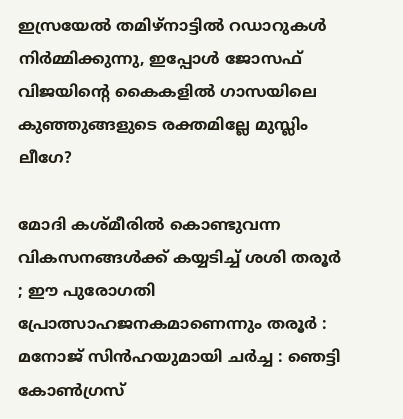ഇസ്രയേല്‍ തമിഴ്നാട്ടില്‍ റഡാറുകള്‍ നിര്‍മ്മിക്കുന്നു, ഇപ്പോള്‍ ജോസഫ് വിജയിന്റെ കൈകളില്‍ ഗാസയിലെ കുഞ്ഞുങ്ങളുടെ രക്തമില്ലേ മുസ്ലിം ലീഗേ?

മോദി കശ്മീരിൽ കൊണ്ടുവന്ന വികസനങ്ങൾക്ക് കയ്യടിച്ച് ശശി തരൂർ ; ഈ പുരോഗതി പ്രോത്സാഹജനകമാണെന്നും തരൂർ : മനോജ് സിൻഹയുമായി ചർച്ച : ഞെട്ടി കോൺഗ്രസ്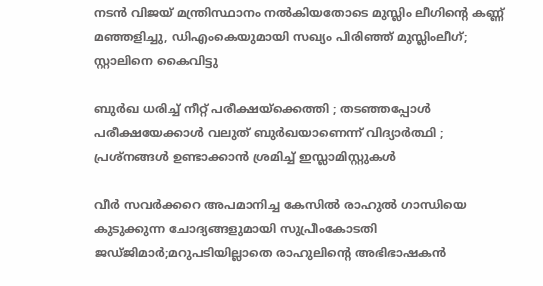നടന്‍ വിജയ് മന്ത്രിസ്ഥാനം നല്‍കിയതോടെ മുസ്ലിം ലീഗിന്റെ കണ്ണ് മഞ്ഞളിച്ചു, ഡിഎംകെയുമായി സഖ്യം പിരിഞ്ഞ് മുസ്ലിംലീഗ്; സ്റ്റാലിനെ കൈവിട്ടു

ബുർഖ ധരിച്ച് നീറ്റ് പരീക്ഷയ്‌ക്കെത്തി ; തടഞ്ഞപ്പോൾ പരീക്ഷയേക്കാൾ വലുത് ബുർഖയാണെന്ന് വിദ്യാർത്ഥി ; പ്രശ്നങ്ങൾ ഉണ്ടാക്കാൻ ശ്രമിച്ച് ഇസ്ലാമിസ്റ്റുകൾ

വീര്‍ സവര്‍ക്കറെ അപമാനിച്ച കേസില്‍ രാഹുല്‍ ഗാന്ധിയെ കുടുക്കുന്ന ചോദ്യങ്ങളുമായി സുപ്രീംകോടതി ജഡ്ജിമാര്‍;മറുപടിയില്ലാതെ രാഹുലിന്റെ അഭിഭാഷകന്‍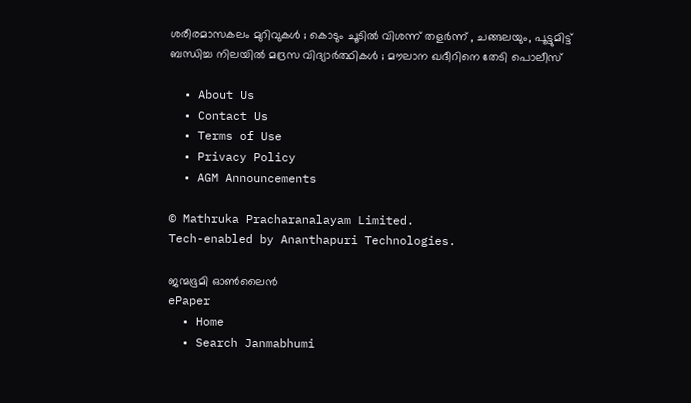ശരീരമാസകലം മുറിവുകൾ ; കൊടും ചൂടിൽ വിശന്ന് തളർന്ന് , ചങ്ങലയും, പൂട്ടുമിട്ട് ബന്ധിച്ച നിലയിൽ മദ്രസ വിദ്യാർത്ഥികൾ ; മൗലാന ഖദീറിനെ തേടി പൊലീസ്

  • About Us
  • Contact Us
  • Terms of Use
  • Privacy Policy
  • AGM Announcements

© Mathruka Pracharanalayam Limited.
Tech-enabled by Ananthapuri Technologies.

ജന്മഭൂമി ഓണ്‍ലൈന്‍
ePaper
  • Home
  • Search Janmabhumi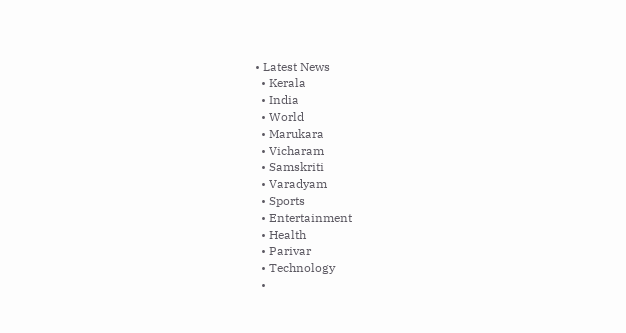• Latest News
  • Kerala
  • India
  • World
  • Marukara
  • Vicharam
  • Samskriti
  • Varadyam
  • Sports
  • Entertainment
  • Health
  • Parivar
  • Technology
  •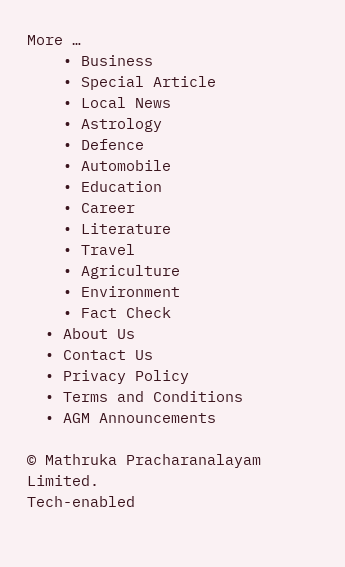More …
    • Business
    • Special Article
    • Local News
    • Astrology
    • Defence
    • Automobile
    • Education
    • Career
    • Literature
    • Travel
    • Agriculture
    • Environment
    • Fact Check
  • About Us
  • Contact Us
  • Privacy Policy
  • Terms and Conditions
  • AGM Announcements

© Mathruka Pracharanalayam Limited.
Tech-enabled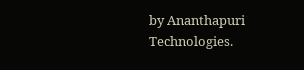by Ananthapuri Technologies.